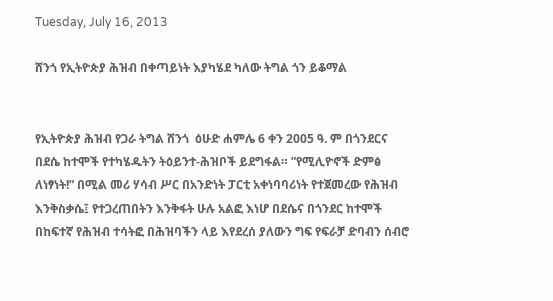Tuesday, July 16, 2013

ሸንጎ የኢትዮጵያ ሕዝብ በቀጣይነት እያካሄደ ካለው ትግል ጎን ይቆማል


የኢትዮጵያ ሕዝብ የጋራ ትግል ሸንጎ  ዕሁድ ሐምሌ 6 ቀን 2005 ዓ. ም በጎንደርና በደሴ ከተሞች የተካሄዱትን ትዕይንተ-ሕዝቦች ይደግፋል። ”የሚሊዮኖች ድምፅ ለነፃነት!” በሚል መሪ ሃሳብ ሥር በአንድነት ፓርቲ አቀነባባሪነት የተጀመረው የሕዝብ እንቅስቃሴ፤ የተጋረጠበትን እንቅፋት ሁሉ አልፎ እነሆ በደሴና በጎንደር ከተሞች በከፍተኛ የሕዝብ ተሳትፎ በሕዝባችን ላይ እየደረሰ ያለውን ግፍ የፍራቻ ድባብን ሰብሮ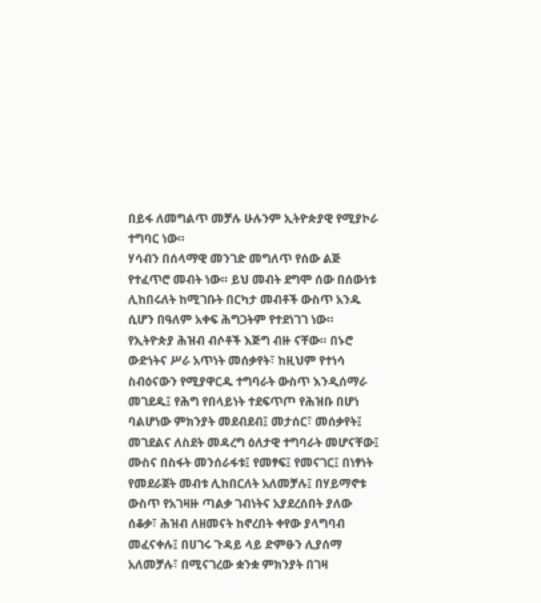በይፋ ለመግልጥ መቻሉ ሁሉንም ኢትዮጵያዊ የሚያኮራ ተግባር ነው።
ሃሳብን በሰላማዊ መንገድ መግለጥ የሰው ልጅ የተፈጥሮ መብት ነው። ይህ መብት ደግሞ ሰው በሰውነቱ ሊከበሩለት ከሚገቡት በርካታ መብቶች ውስጥ አንዱ ሲሆን በዓለም አቀፍ ሕግጋትም የተደነገገ ነው።
የኢትዮጵያ ሕዝብ ብሶቶች እጅግ ብዙ ናቸው። በኑሮ ውድነትና ሥራ አጥነት መሰቃየት፣ ከዚህም የተነሳ ስብዕናውን የሚያዋርዱ ተግባራት ውስጥ እንዲሰማራ መገደዱ፤ የሕግ የበላይነት ተደፍጥጦ የሕዝቡ በሆነ ባልሆነው ምክንያት መደብደብ፤ መታሰር፣ መሰቃየት፤ መገደልና ለስደት መዳረግ ዕለታዊ ተግባራት መሆናቸው፤ ሙስና በስፋት መንሰራፋቱ፤ የመፃፍ፤ የመናገር፤ በነፃነት የመደራጀት መብቱ ሊከበርለት አለመቻሉ፤ በሃይማኖቱ ውስጥ የአገዛዙ ጣልቃ ገብነትና አያደረሰበት ያለው ሰቆቃ፣ ሕዝብ ለዘመናት ከኖረበት ቀየው ያላግባብ መፈናቀሉ፤ በሀገሩ ጉዳይ ላይ ድምፁን ሊያሰማ አለመቻሉ፣ በሚናገረው ቋንቋ ምክንያት በገዛ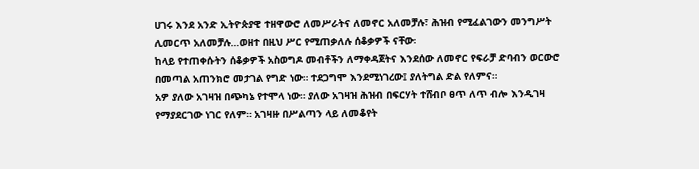ሀገሩ እንደ አንድ ኢትዮጵያዊ ተዘዋውሮ ለመሥራትና ለመኖር አለመቻሉ፣ ሕዝብ የሚፈልገውን መንግሥት ሊመርጥ አለመቻሉ…ወዘተ በዚህ ሥር የሚጠቃለሉ ሰቆቃዎች ናቸው፡
ከላይ የተጠቀሱትን ሰቆቃዎች አስወግዶ መብቶችን ለማቀዳጀትና እንደሰው ለመኖር የፍራቻ ድባብን ወርውሮ በመጣል አጠንክሮ መታገል የግድ ነው። ተደጋግሞ እንደሚነገረው፤ ያለትግል ድል የለምና።
አዎ ያለው አገዛዝ በጭካኔ የተሞላ ነው። ያለው አገዛዝ ሕዝብ በፍርሃት ተሸብቦ ፀጥ ለጥ ብሎ እንዲገዛ የማያደርገው ነገር የለም። አገዛዙ በሥልጣን ላይ ለመቆየት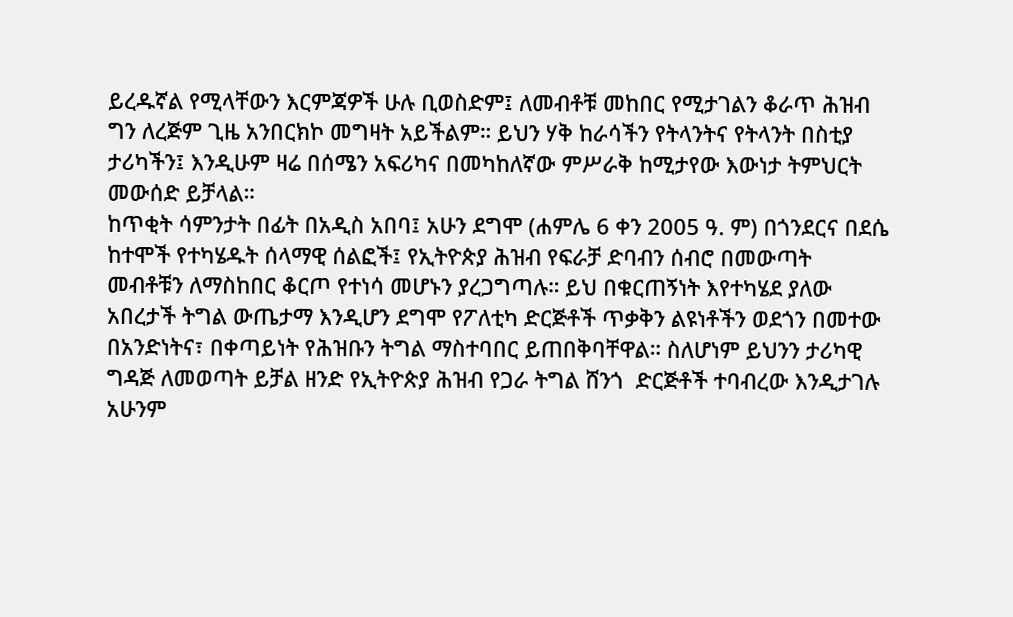ይረዱኛል የሚላቸውን እርምጃዎች ሁሉ ቢወስድም፤ ለመብቶቹ መከበር የሚታገልን ቆራጥ ሕዝብ ግን ለረጅም ጊዜ አንበርክኮ መግዛት አይችልም። ይህን ሃቅ ከራሳችን የትላንትና የትላንት በስቲያ ታሪካችን፤ እንዲሁም ዛሬ በሰሜን አፍሪካና በመካከለኛው ምሥራቅ ከሚታየው እውነታ ትምህርት መውሰድ ይቻላል።
ከጥቂት ሳምንታት በፊት በአዲስ አበባ፤ አሁን ደግሞ (ሐምሌ 6 ቀን 2005 ዓ. ም) በጎንደርና በደሴ ከተሞች የተካሄዱት ሰላማዊ ሰልፎች፤ የኢትዮጵያ ሕዝብ የፍራቻ ድባብን ሰብሮ በመውጣት መብቶቹን ለማስከበር ቆርጦ የተነሳ መሆኑን ያረጋግጣሉ። ይህ በቁርጠኝነት እየተካሄደ ያለው አበረታች ትግል ውጤታማ እንዲሆን ደግሞ የፖለቲካ ድርጅቶች ጥቃቅን ልዩነቶችን ወደጎን በመተው በአንድነትና፣ በቀጣይነት የሕዝቡን ትግል ማስተባበር ይጠበቅባቸዋል። ስለሆነም ይህንን ታሪካዊ ግዳጅ ለመወጣት ይቻል ዘንድ የኢትዮጵያ ሕዝብ የጋራ ትግል ሸንጎ  ድርጅቶች ተባብረው እንዲታገሉ አሁንም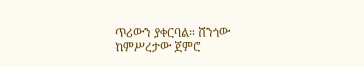ጥሪውን ያቀርባል። ሸንጎው ከምሥረታው ጀምሮ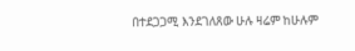በተደጋጋሚ እንደገለጸው ሁሉ ዛሬም ከሁሉም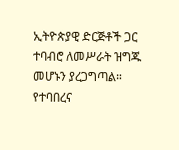ኢትዮጵያዊ ድርጅቶች ጋር ተባብሮ ለመሥራት ዝግጁ መሆኑን ያረጋግጣል።
የተባበረና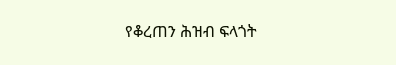የቆረጠን ሕዝብ ፍላጎት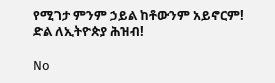የሚገታ ምንም ኃይል ከቶውንም አይኖርም!
ድል ለኢትዮጵያ ሕዝብ!

No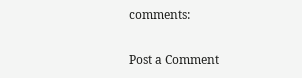comments:

Post a Comment